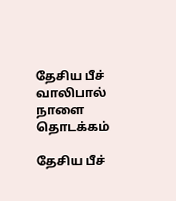தேசிய பீச் வாலிபால் நாளை தொடக்கம்

தேசிய பீச்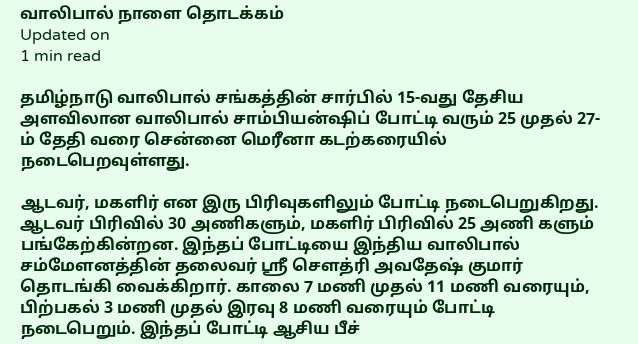வாலிபால் நாளை தொடக்கம்
Updated on
1 min read

தமிழ்நாடு வாலிபால் சங்கத்தின் சார்பில் 15-வது தேசிய அளவிலான வாலிபால் சாம்பியன்ஷிப் போட்டி வரும் 25 முதல் 27-ம் தேதி வரை சென்னை மெரீனா கடற்கரையில் நடைபெறவுள்ளது.

ஆடவர், மகளிர் என இரு பிரிவுகளிலும் போட்டி நடைபெறுகிறது. ஆடவர் பிரிவில் 30 அணிகளும், மகளிர் பிரிவில் 25 அணி களும் பங்கேற்கின்றன. இந்தப் போட்டியை இந்திய வாலிபால் சம்மேளனத்தின் தலைவர் ஸ்ரீ சௌத்ரி அவதேஷ் குமார் தொடங்கி வைக்கிறார். காலை 7 மணி முதல் 11 மணி வரையும், பிற்பகல் 3 மணி முதல் இரவு 8 மணி வரையும் போட்டி நடைபெறும். இந்தப் போட்டி ஆசிய பீச்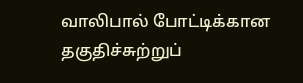வாலிபால் போட்டிக்கான தகுதிச்சுற்றுப்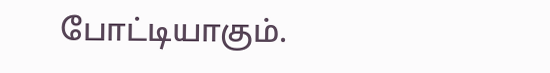போட்டியாகும்.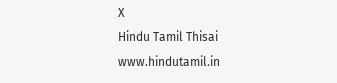X
Hindu Tamil Thisai
www.hindutamil.in